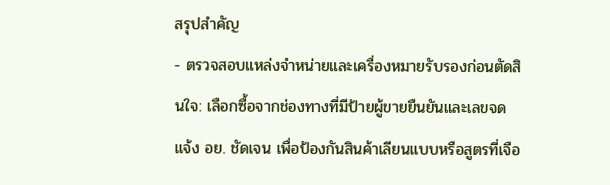สรุปสำคัญ
- ตรวจสอบแหล่งจำหน่ายและเครื่องหมายรับรองก่อนตัดสินใจ: เลือกซื้อจากช่องทางที่มีป้ายผู้ขายยืนยันและเลขจดแจ้ง อย. ชัดเจน เพื่อป้องกันสินค้าเลียนแบบหรือสูตรที่เจือ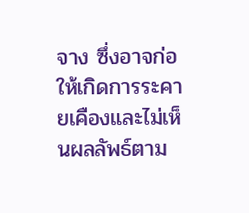จาง ซึ่งอาจก่อให้เกิดการระคายเคืองและไม่เห็นผลลัพธ์ตาม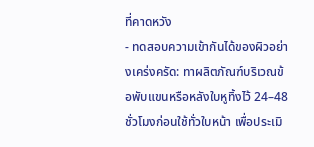ที่คาดหวัง
- ทดสอบความเข้ากันได้ของผิวอย่างเคร่งครัด: ทาผลิตภัณฑ์บริเวณข้อพับแขนหรือหลังใบหูทิ้งไว้ 24–48 ชั่วโมงก่อนใช้ทั่วใบหน้า เพื่อประเมิ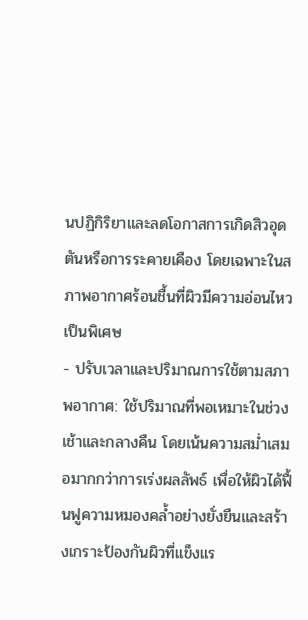นปฏิกิริยาและลดโอกาสการเกิดสิวอุดตันหรือการระคายเคือง โดยเฉพาะในสภาพอากาศร้อนชื้นที่ผิวมีความอ่อนไหวเป็นพิเศษ
- ปรับเวลาและปริมาณการใช้ตามสภาพอากาศ: ใช้ปริมาณที่พอเหมาะในช่วงเช้าและกลางคืน โดยเน้นความสม่ำเสมอมากกว่าการเร่งผลลัพธ์ เพื่อให้ผิวได้ฟื้นฟูความหมองคล้ำอย่างยั่งยืนและสร้างเกราะป้องกันผิวที่แข็งแร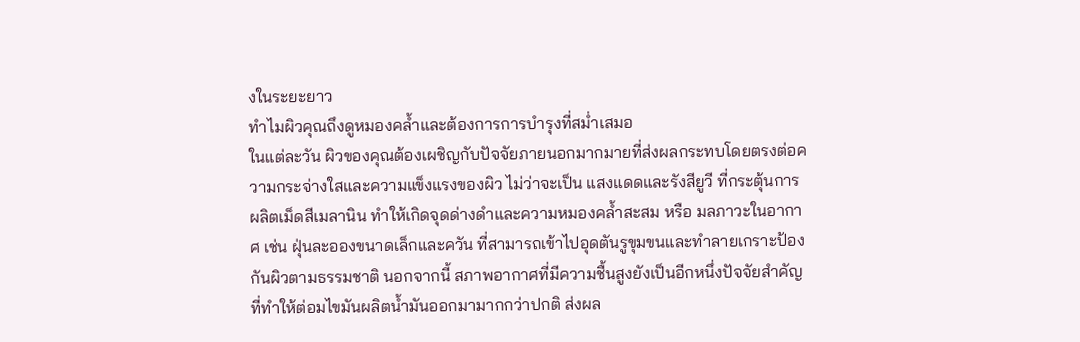งในระยะยาว
ทำไมผิวคุณถึงดูหมองคล้ำและต้องการการบำรุงที่สม่ำเสมอ
ในแต่ละวัน ผิวของคุณต้องเผชิญกับปัจจัยภายนอกมากมายที่ส่งผลกระทบโดยตรงต่อความกระจ่างใสและความแข็งแรงของผิว ไม่ว่าจะเป็น แสงแดดและรังสียูวี ที่กระตุ้นการผลิตเม็ดสีเมลานิน ทำให้เกิดจุดด่างดำและความหมองคล้ำสะสม หรือ มลภาวะในอากาศ เช่น ฝุ่นละอองขนาดเล็กและควัน ที่สามารถเข้าไปอุดตันรูขุมขนและทำลายเกราะป้องกันผิวตามธรรมชาติ นอกจากนี้ สภาพอากาศที่มีความชื้นสูงยังเป็นอีกหนึ่งปัจจัยสำคัญที่ทำให้ต่อมไขมันผลิตน้ำมันออกมามากกว่าปกติ ส่งผล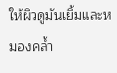ให้ผิวดูมันเยิ้มและหมองคล้ำ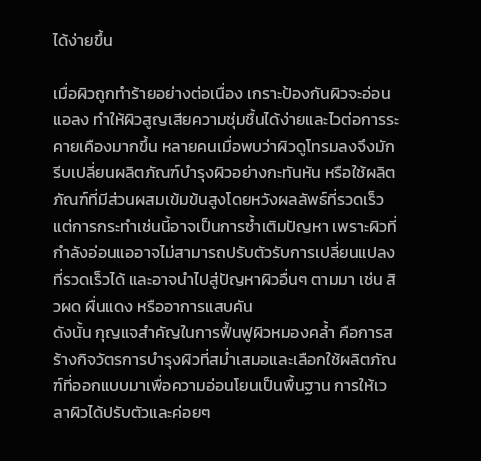ได้ง่ายขึ้น

เมื่อผิวถูกทำร้ายอย่างต่อเนื่อง เกราะป้องกันผิวจะอ่อนแอลง ทำให้ผิวสูญเสียความชุ่มชื้นได้ง่ายและไวต่อการระคายเคืองมากขึ้น หลายคนเมื่อพบว่าผิวดูโทรมลงจึงมักรีบเปลี่ยนผลิตภัณฑ์บำรุงผิวอย่างกะทันหัน หรือใช้ผลิตภัณฑ์ที่มีส่วนผสมเข้มข้นสูงโดยหวังผลลัพธ์ที่รวดเร็ว แต่การกระทำเช่นนี้อาจเป็นการซ้ำเติมปัญหา เพราะผิวที่กำลังอ่อนแออาจไม่สามารถปรับตัวรับการเปลี่ยนแปลงที่รวดเร็วได้ และอาจนำไปสู่ปัญหาผิวอื่นๆ ตามมา เช่น สิวผด ผื่นแดง หรืออาการแสบคัน
ดังนั้น กุญแจสำคัญในการฟื้นฟูผิวหมองคล้ำ คือการสร้างกิจวัตรการบำรุงผิวที่สม่ำเสมอและเลือกใช้ผลิตภัณฑ์ที่ออกแบบมาเพื่อความอ่อนโยนเป็นพื้นฐาน การให้เวลาผิวได้ปรับตัวและค่อยๆ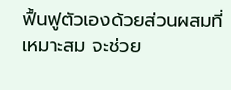ฟื้นฟูตัวเองด้วยส่วนผสมที่เหมาะสม จะช่วย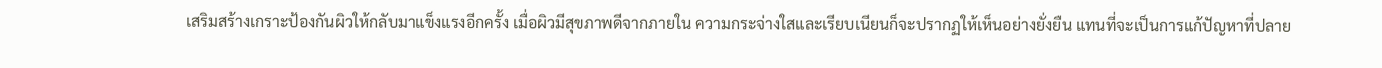เสริมสร้างเกราะป้องกันผิวให้กลับมาแข็งแรงอีกครั้ง เมื่อผิวมีสุขภาพดีจากภายใน ความกระจ่างใสและเรียบเนียนก็จะปรากฏให้เห็นอย่างยั่งยืน แทนที่จะเป็นการแก้ปัญหาที่ปลาย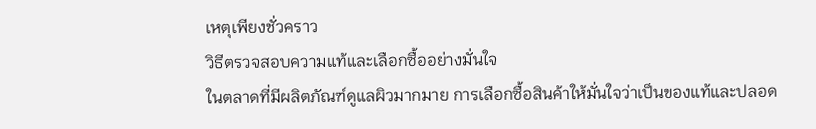เหตุเพียงชั่วคราว
วิธีตรวจสอบความแท้และเลือกซื้ออย่างมั่นใจ
ในตลาดที่มีผลิตภัณฑ์ดูแลผิวมากมาย การเลือกซื้อสินค้าให้มั่นใจว่าเป็นของแท้และปลอด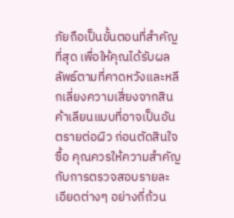ภัยถือเป็นขั้นตอนที่สำคัญที่สุด เพื่อให้คุณได้รับผลลัพธ์ตามที่คาดหวังและหลีกเลี่ยงความเสี่ยงจากสินค้าเลียนแบบที่อาจเป็นอันตรายต่อผิว ก่อนตัดสินใจซื้อ คุณควรให้ความสำคัญกับการตรวจสอบรายละเอียดต่างๆ อย่างถี่ถ้วน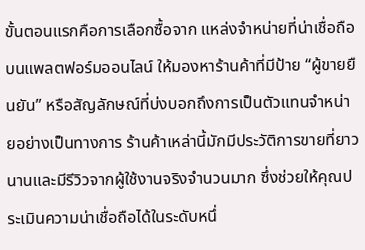ขั้นตอนแรกคือการเลือกซื้อจาก แหล่งจำหน่ายที่น่าเชื่อถือ บนแพลตฟอร์มออนไลน์ ให้มองหาร้านค้าที่มีป้าย “ผู้ขายยืนยัน” หรือสัญลักษณ์ที่บ่งบอกถึงการเป็นตัวแทนจำหน่ายอย่างเป็นทางการ ร้านค้าเหล่านี้มักมีประวัติการขายที่ยาวนานและมีรีวิวจากผู้ใช้งานจริงจำนวนมาก ซึ่งช่วยให้คุณประเมินความน่าเชื่อถือได้ในระดับหนึ่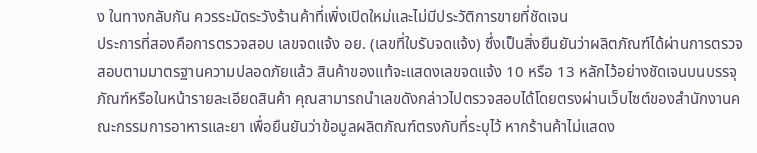ง ในทางกลับกัน ควรระมัดระวังร้านค้าที่เพิ่งเปิดใหม่และไม่มีประวัติการขายที่ชัดเจน
ประการที่สองคือการตรวจสอบ เลขจดแจ้ง อย. (เลขที่ใบรับจดแจ้ง) ซึ่งเป็นสิ่งยืนยันว่าผลิตภัณฑ์ได้ผ่านการตรวจสอบตามมาตรฐานความปลอดภัยแล้ว สินค้าของแท้จะแสดงเลขจดแจ้ง 10 หรือ 13 หลักไว้อย่างชัดเจนบนบรรจุภัณฑ์หรือในหน้ารายละเอียดสินค้า คุณสามารถนำเลขดังกล่าวไปตรวจสอบได้โดยตรงผ่านเว็บไซต์ของสำนักงานคณะกรรมการอาหารและยา เพื่อยืนยันว่าข้อมูลผลิตภัณฑ์ตรงกับที่ระบุไว้ หากร้านค้าไม่แสดง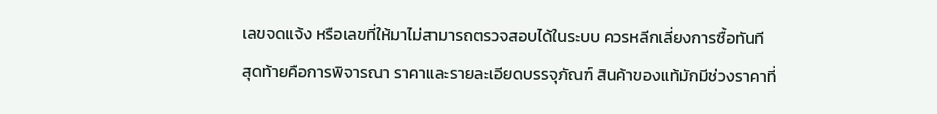เลขจดแจ้ง หรือเลขที่ให้มาไม่สามารถตรวจสอบได้ในระบบ ควรหลีกเลี่ยงการซื้อทันที
สุดท้ายคือการพิจารณา ราคาและรายละเอียดบรรจุภัณฑ์ สินค้าของแท้มักมีช่วงราคาที่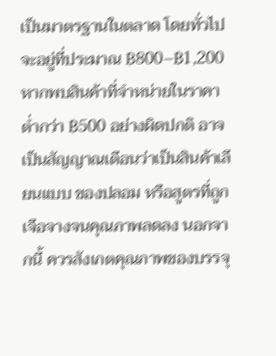เป็นมาตรฐานในตลาด โดยทั่วไปจะอยู่ที่ประมาณ ฿800–฿1,200 หากพบสินค้าที่จำหน่ายในราคาต่ำกว่า ฿500 อย่างผิดปกติ อาจเป็นสัญญาณเตือนว่าเป็นสินค้าเลียนแบบ ของปลอม หรือสูตรที่ถูกเจือจางจนคุณภาพลดลง นอกจากนี้ ควรสังเกตคุณภาพของบรรจุ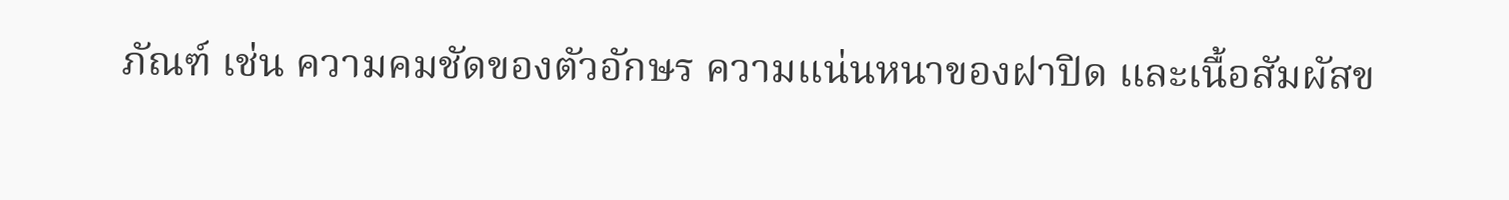ภัณฑ์ เช่น ความคมชัดของตัวอักษร ความแน่นหนาของฝาปิด และเนื้อสัมผัสข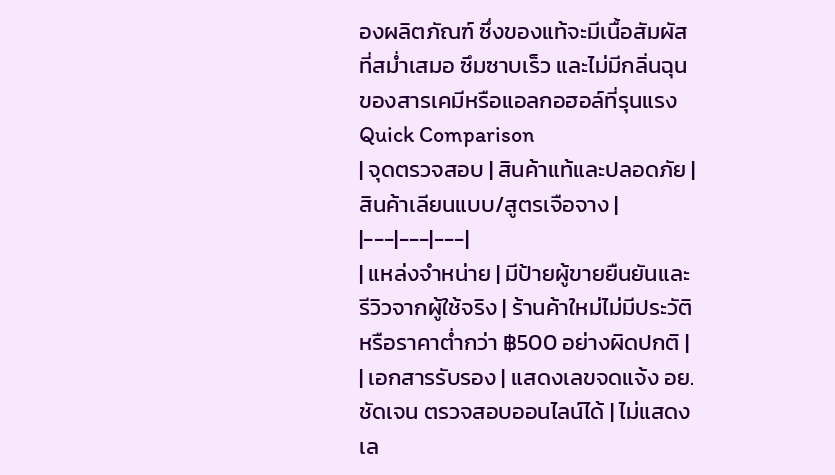องผลิตภัณฑ์ ซึ่งของแท้จะมีเนื้อสัมผัสที่สม่ำเสมอ ซึมซาบเร็ว และไม่มีกลิ่นฉุนของสารเคมีหรือแอลกอฮอล์ที่รุนแรง
Quick Comparison
| จุดตรวจสอบ | สินค้าแท้และปลอดภัย | สินค้าเลียนแบบ/สูตรเจือจาง |
|---|---|---|
| แหล่งจำหน่าย | มีป้ายผู้ขายยืนยันและรีวิวจากผู้ใช้จริง | ร้านค้าใหม่ไม่มีประวัติ หรือราคาต่ำกว่า ฿500 อย่างผิดปกติ |
| เอกสารรับรอง | แสดงเลขจดแจ้ง อย. ชัดเจน ตรวจสอบออนไลน์ได้ | ไม่แสดงเล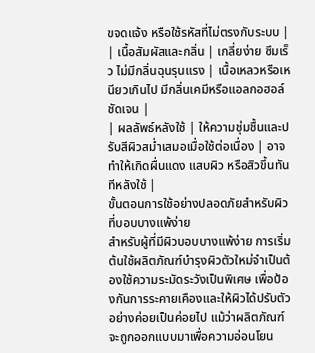ขจดแจ้ง หรือใช้รหัสที่ไม่ตรงกับระบบ |
| เนื้อสัมผัสและกลิ่น | เกลี่ยง่าย ซึมเร็ว ไม่มีกลิ่นฉุนรุนแรง | เนื้อเหลวหรือเหนียวเกินไป มีกลิ่นเคมีหรือแอลกอฮอล์ชัดเจน |
| ผลลัพธ์หลังใช้ | ให้ความชุ่มชื้นและปรับสีผิวสม่ำเสมอเมื่อใช้ต่อเนื่อง | อาจทำให้เกิดผื่นแดง แสบผิว หรือสิวขึ้นทันทีหลังใช้ |
ขั้นตอนการใช้อย่างปลอดภัยสำหรับผิวที่บอบบางแพ้ง่าย
สำหรับผู้ที่มีผิวบอบบางแพ้ง่าย การเริ่มต้นใช้ผลิตภัณฑ์บำรุงผิวตัวใหม่จำเป็นต้องใช้ความระมัดระวังเป็นพิเศษ เพื่อป้องกันการระคายเคืองและให้ผิวได้ปรับตัวอย่างค่อยเป็นค่อยไป แม้ว่าผลิตภัณฑ์จะถูกออกแบบมาเพื่อความอ่อนโยน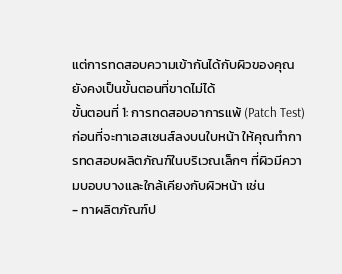แต่การทดสอบความเข้ากันได้กับผิวของคุณยังคงเป็นขั้นตอนที่ขาดไม่ได้
ขั้นตอนที่ 1: การทดสอบอาการแพ้ (Patch Test) ก่อนที่จะทาเอสเซนส์ลงบนใบหน้า ให้คุณทำการทดสอบผลิตภัณฑ์ในบริเวณเล็กๆ ที่ผิวมีความบอบบางและใกล้เคียงกับผิวหน้า เช่น
- ทาผลิตภัณฑ์ป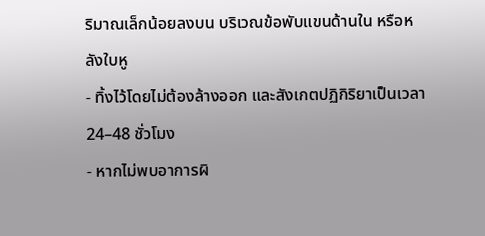ริมาณเล็กน้อยลงบน บริเวณข้อพับแขนด้านใน หรือหลังใบหู
- ทิ้งไว้โดยไม่ต้องล้างออก และสังเกตปฏิกิริยาเป็นเวลา 24–48 ชั่วโมง
- หากไม่พบอาการผิ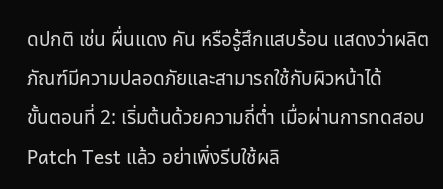ดปกติ เช่น ผื่นแดง คัน หรือรู้สึกแสบร้อน แสดงว่าผลิตภัณฑ์มีความปลอดภัยและสามารถใช้กับผิวหน้าได้
ขั้นตอนที่ 2: เริ่มต้นด้วยความถี่ต่ำ เมื่อผ่านการทดสอบ Patch Test แล้ว อย่าเพิ่งรีบใช้ผลิ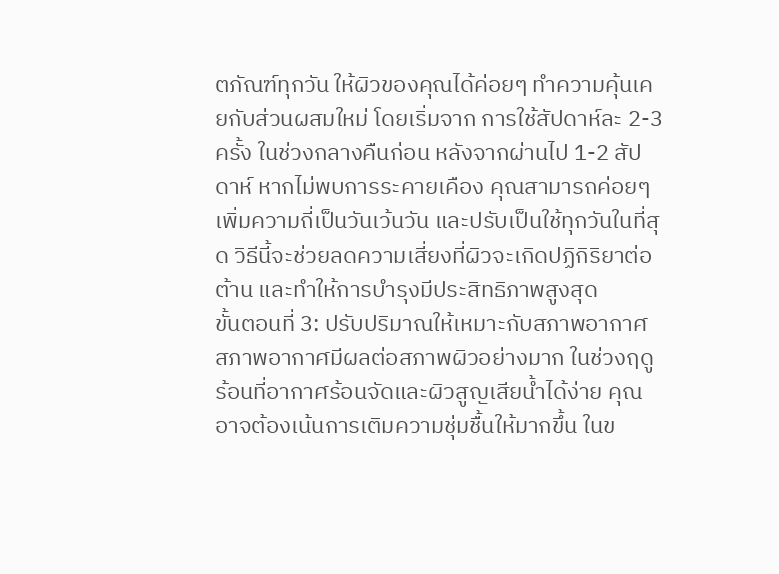ตภัณฑ์ทุกวัน ให้ผิวของคุณได้ค่อยๆ ทำความคุ้นเคยกับส่วนผสมใหม่ โดยเริ่มจาก การใช้สัปดาห์ละ 2-3 ครั้ง ในช่วงกลางคืนก่อน หลังจากผ่านไป 1-2 สัปดาห์ หากไม่พบการระคายเคือง คุณสามารถค่อยๆ เพิ่มความถี่เป็นวันเว้นวัน และปรับเป็นใช้ทุกวันในที่สุด วิธีนี้จะช่วยลดความเสี่ยงที่ผิวจะเกิดปฏิกิริยาต่อต้าน และทำให้การบำรุงมีประสิทธิภาพสูงสุด
ขั้นตอนที่ 3: ปรับปริมาณให้เหมาะกับสภาพอากาศ สภาพอากาศมีผลต่อสภาพผิวอย่างมาก ในช่วงฤดูร้อนที่อากาศร้อนจัดและผิวสูญเสียน้ำได้ง่าย คุณอาจต้องเน้นการเติมความชุ่มชื้นให้มากขึ้น ในข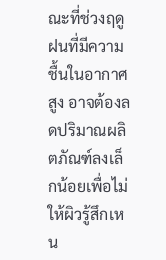ณะที่ช่วงฤดูฝนที่มีความชื้นในอากาศสูง อาจต้องลดปริมาณผลิตภัณฑ์ลงเล็กน้อยเพื่อไม่ให้ผิวรู้สึกเหน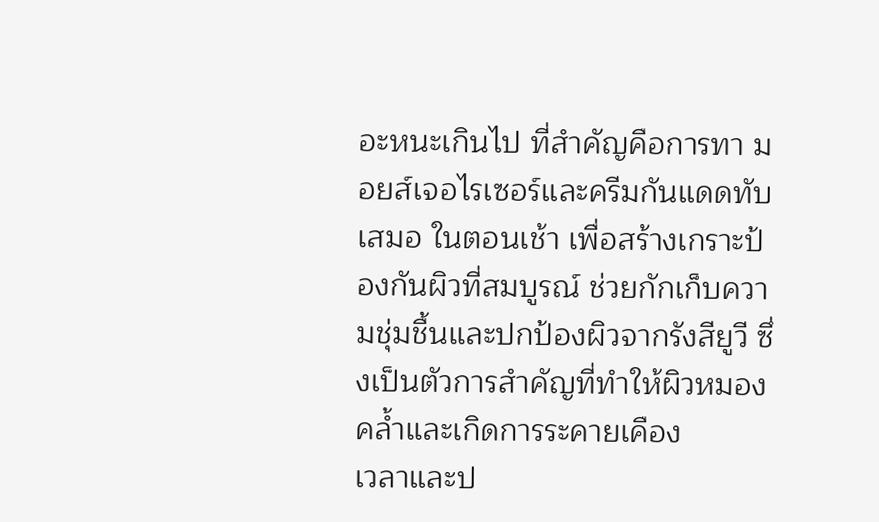อะหนะเกินไป ที่สำคัญคือการทา มอยส์เจอไรเซอร์และครีมกันแดดทับเสมอ ในตอนเช้า เพื่อสร้างเกราะป้องกันผิวที่สมบูรณ์ ช่วยกักเก็บความชุ่มชื้นและปกป้องผิวจากรังสียูวี ซึ่งเป็นตัวการสำคัญที่ทำให้ผิวหมองคล้ำและเกิดการระคายเคือง
เวลาและป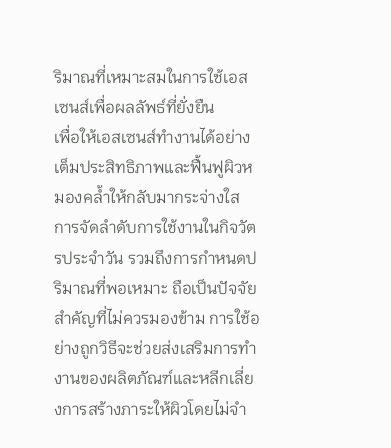ริมาณที่เหมาะสมในการใช้เอสเซนส์เพื่อผลลัพธ์ที่ยั่งยืน
เพื่อให้เอสเซนส์ทำงานได้อย่างเต็มประสิทธิภาพและฟื้นฟูผิวหมองคล้ำให้กลับมากระจ่างใส การจัดลำดับการใช้งานในกิจวัตรประจำวัน รวมถึงการกำหนดปริมาณที่พอเหมาะ ถือเป็นปัจจัยสำคัญที่ไม่ควรมองข้าม การใช้อย่างถูกวิธีจะช่วยส่งเสริมการทำงานของผลิตภัณฑ์และหลีกเลี่ยงการสร้างภาระให้ผิวโดยไม่จำ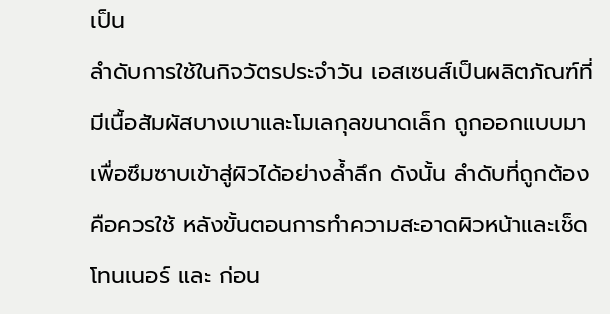เป็น
ลำดับการใช้ในกิจวัตรประจำวัน เอสเซนส์เป็นผลิตภัณฑ์ที่มีเนื้อสัมผัสบางเบาและโมเลกุลขนาดเล็ก ถูกออกแบบมาเพื่อซึมซาบเข้าสู่ผิวได้อย่างล้ำลึก ดังนั้น ลำดับที่ถูกต้องคือควรใช้ หลังขั้นตอนการทำความสะอาดผิวหน้าและเช็ดโทนเนอร์ และ ก่อน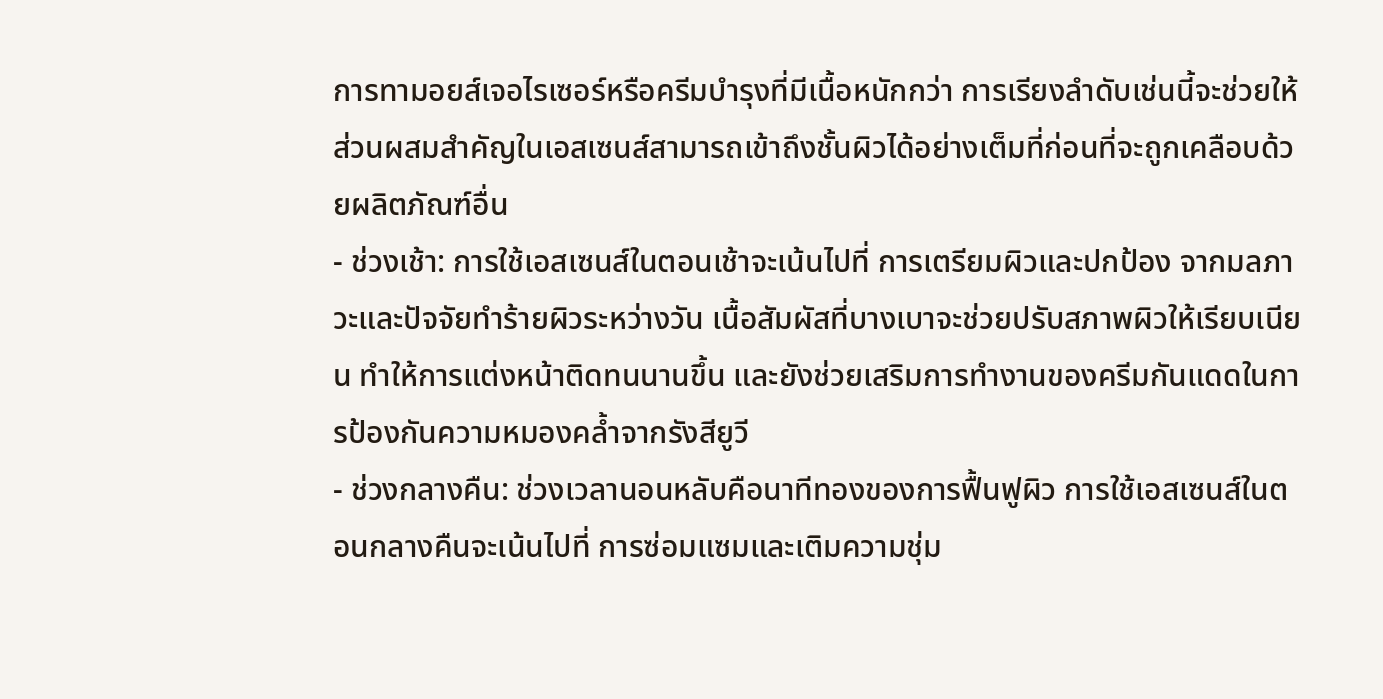การทามอยส์เจอไรเซอร์หรือครีมบำรุงที่มีเนื้อหนักกว่า การเรียงลำดับเช่นนี้จะช่วยให้ส่วนผสมสำคัญในเอสเซนส์สามารถเข้าถึงชั้นผิวได้อย่างเต็มที่ก่อนที่จะถูกเคลือบด้วยผลิตภัณฑ์อื่น
- ช่วงเช้า: การใช้เอสเซนส์ในตอนเช้าจะเน้นไปที่ การเตรียมผิวและปกป้อง จากมลภาวะและปัจจัยทำร้ายผิวระหว่างวัน เนื้อสัมผัสที่บางเบาจะช่วยปรับสภาพผิวให้เรียบเนียน ทำให้การแต่งหน้าติดทนนานขึ้น และยังช่วยเสริมการทำงานของครีมกันแดดในการป้องกันความหมองคล้ำจากรังสียูวี
- ช่วงกลางคืน: ช่วงเวลานอนหลับคือนาทีทองของการฟื้นฟูผิว การใช้เอสเซนส์ในตอนกลางคืนจะเน้นไปที่ การซ่อมแซมและเติมความชุ่ม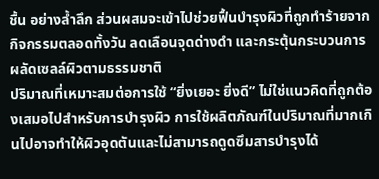ชื้น อย่างล้ำลึก ส่วนผสมจะเข้าไปช่วยฟื้นบำรุงผิวที่ถูกทำร้ายจากกิจกรรมตลอดทั้งวัน ลดเลือนจุดด่างดำ และกระตุ้นกระบวนการผลัดเซลล์ผิวตามธรรมชาติ
ปริมาณที่เหมาะสมต่อการใช้ “ยิ่งเยอะ ยิ่งดี” ไม่ใช่แนวคิดที่ถูกต้องเสมอไปสำหรับการบำรุงผิว การใช้ผลิตภัณฑ์ในปริมาณที่มากเกินไปอาจทำให้ผิวอุดตันและไม่สามารถดูดซึมสารบำรุงได้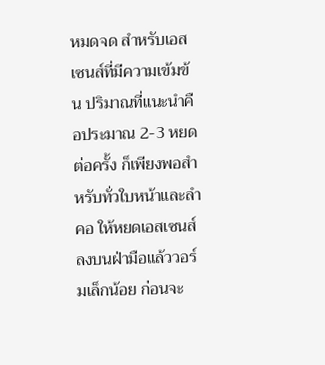หมดจด สำหรับเอสเซนส์ที่มีความเข้มข้น ปริมาณที่แนะนำคือประมาณ 2-3 หยดต่อครั้ง ก็เพียงพอสำหรับทั่วใบหน้าและลำคอ ให้หยดเอสเซนส์ลงบนฝ่ามือแล้ววอร์มเล็กน้อย ก่อนจะ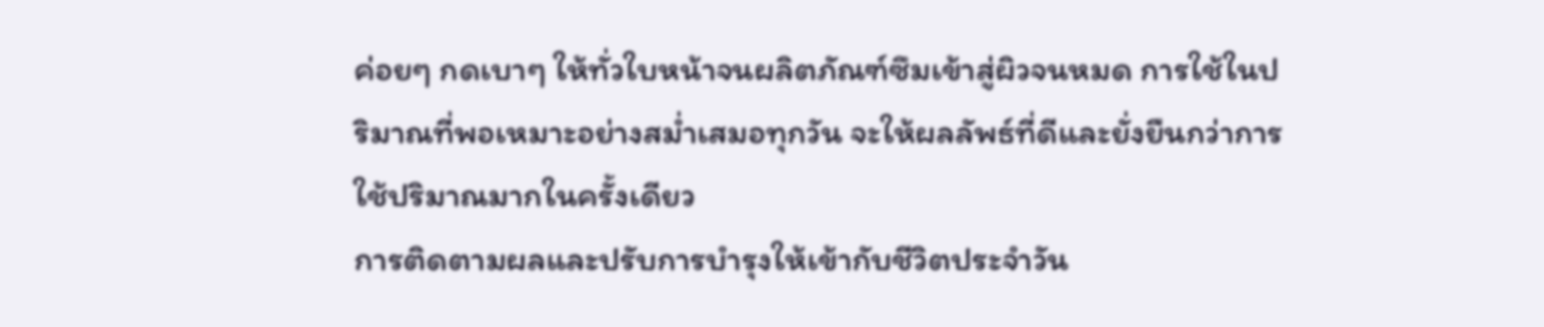ค่อยๆ กดเบาๆ ให้ทั่วใบหน้าจนผลิตภัณฑ์ซึมเข้าสู่ผิวจนหมด การใช้ในปริมาณที่พอเหมาะอย่างสม่ำเสมอทุกวัน จะให้ผลลัพธ์ที่ดีและยั่งยืนกว่าการใช้ปริมาณมากในครั้งเดียว
การติดตามผลและปรับการบำรุงให้เข้ากับชีวิตประจำวัน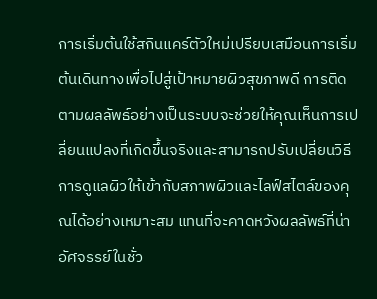การเริ่มต้นใช้สกินแคร์ตัวใหม่เปรียบเสมือนการเริ่มต้นเดินทางเพื่อไปสู่เป้าหมายผิวสุขภาพดี การติดตามผลลัพธ์อย่างเป็นระบบจะช่วยให้คุณเห็นการเปลี่ยนแปลงที่เกิดขึ้นจริงและสามารถปรับเปลี่ยนวิธีการดูแลผิวให้เข้ากับสภาพผิวและไลฟ์สไตล์ของคุณได้อย่างเหมาะสม แทนที่จะคาดหวังผลลัพธ์ที่น่าอัศจรรย์ในชั่ว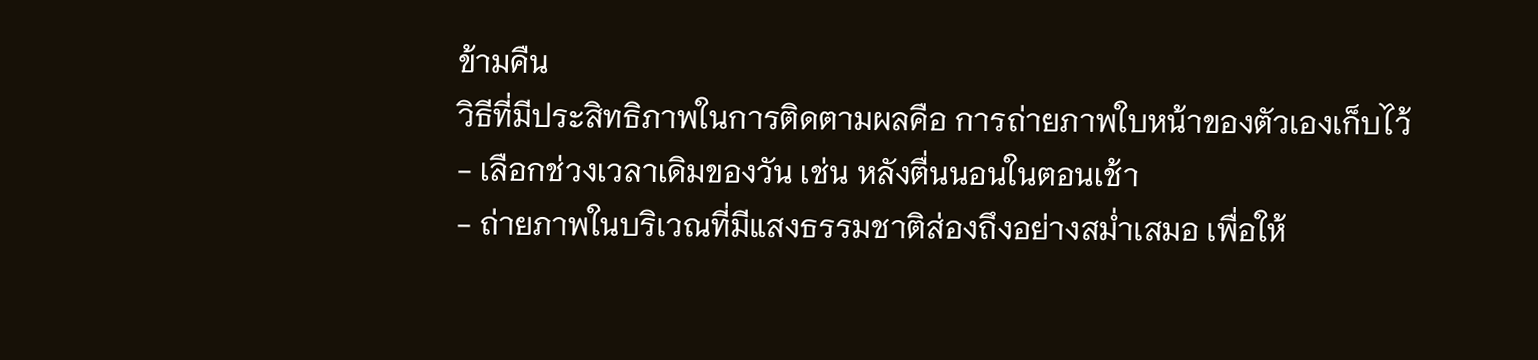ข้ามคืน
วิธีที่มีประสิทธิภาพในการติดตามผลคือ การถ่ายภาพใบหน้าของตัวเองเก็บไว้
- เลือกช่วงเวลาเดิมของวัน เช่น หลังตื่นนอนในตอนเช้า
- ถ่ายภาพในบริเวณที่มีแสงธรรมชาติส่องถึงอย่างสม่ำเสมอ เพื่อให้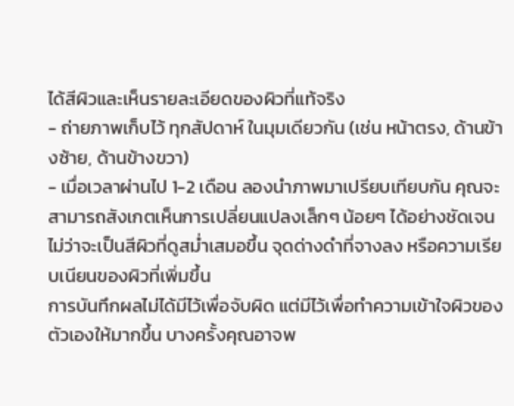ได้สีผิวและเห็นรายละเอียดของผิวที่แท้จริง
- ถ่ายภาพเก็บไว้ ทุกสัปดาห์ ในมุมเดียวกัน (เช่น หน้าตรง, ด้านข้างซ้าย, ด้านข้างขวา)
- เมื่อเวลาผ่านไป 1-2 เดือน ลองนำภาพมาเปรียบเทียบกัน คุณจะสามารถสังเกตเห็นการเปลี่ยนแปลงเล็กๆ น้อยๆ ได้อย่างชัดเจน ไม่ว่าจะเป็นสีผิวที่ดูสม่ำเสมอขึ้น จุดด่างดำที่จางลง หรือความเรียบเนียนของผิวที่เพิ่มขึ้น
การบันทึกผลไม่ได้มีไว้เพื่อจับผิด แต่มีไว้เพื่อทำความเข้าใจผิวของตัวเองให้มากขึ้น บางครั้งคุณอาจพ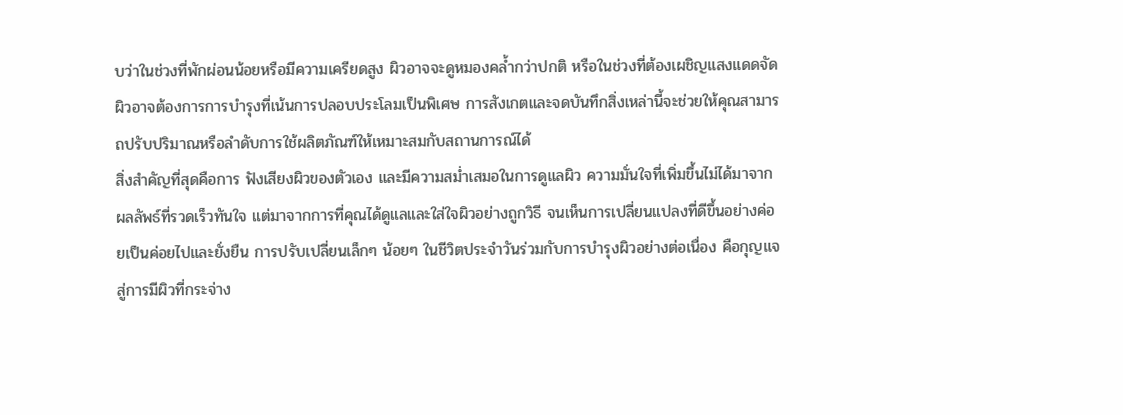บว่าในช่วงที่พักผ่อนน้อยหรือมีความเครียดสูง ผิวอาจจะดูหมองคล้ำกว่าปกติ หรือในช่วงที่ต้องเผชิญแสงแดดจัด ผิวอาจต้องการการบำรุงที่เน้นการปลอบประโลมเป็นพิเศษ การสังเกตและจดบันทึกสิ่งเหล่านี้จะช่วยให้คุณสามารถปรับปริมาณหรือลำดับการใช้ผลิตภัณฑ์ให้เหมาะสมกับสถานการณ์ได้
สิ่งสำคัญที่สุดคือการ ฟังเสียงผิวของตัวเอง และมีความสม่ำเสมอในการดูแลผิว ความมั่นใจที่เพิ่มขึ้นไม่ได้มาจากผลลัพธ์ที่รวดเร็วทันใจ แต่มาจากการที่คุณได้ดูแลและใส่ใจผิวอย่างถูกวิธี จนเห็นการเปลี่ยนแปลงที่ดีขึ้นอย่างค่อยเป็นค่อยไปและยั่งยืน การปรับเปลี่ยนเล็กๆ น้อยๆ ในชีวิตประจำวันร่วมกับการบำรุงผิวอย่างต่อเนื่อง คือกุญแจสู่การมีผิวที่กระจ่าง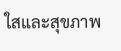ใสและสุขภาพ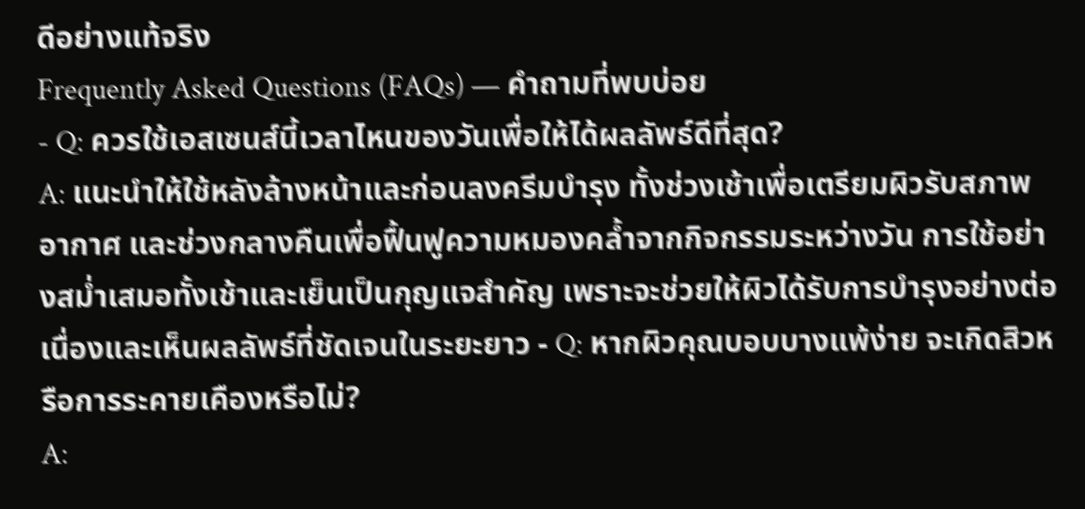ดีอย่างแท้จริง
Frequently Asked Questions (FAQs) — คำถามที่พบบ่อย
- Q: ควรใช้เอสเซนส์นี้เวลาไหนของวันเพื่อให้ได้ผลลัพธ์ดีที่สุด?
A: แนะนำให้ใช้หลังล้างหน้าและก่อนลงครีมบำรุง ทั้งช่วงเช้าเพื่อเตรียมผิวรับสภาพอากาศ และช่วงกลางคืนเพื่อฟื้นฟูความหมองคล้ำจากกิจกรรมระหว่างวัน การใช้อย่างสม่ำเสมอทั้งเช้าและเย็นเป็นกุญแจสำคัญ เพราะจะช่วยให้ผิวได้รับการบำรุงอย่างต่อเนื่องและเห็นผลลัพธ์ที่ชัดเจนในระยะยาว - Q: หากผิวคุณบอบบางแพ้ง่าย จะเกิดสิวหรือการระคายเคืองหรือไม่?
A: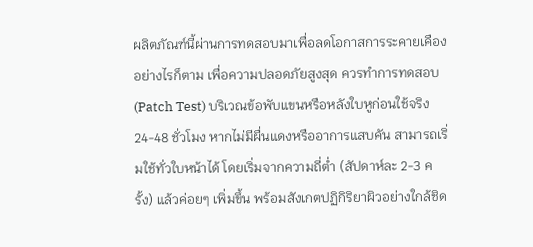ผลิตภัณฑ์นี้ผ่านการทดสอบมาเพื่อลดโอกาสการระคายเคือง อย่างไรก็ตาม เพื่อความปลอดภัยสูงสุด ควรทำการทดสอบ (Patch Test) บริเวณข้อพับแขนหรือหลังใบหูก่อนใช้จริง 24-48 ชั่วโมง หากไม่มีผื่นแดงหรืออาการแสบคัน สามารถเริ่มใช้ทั่วใบหน้าได้ โดยเริ่มจากความถี่ต่ำ (สัปดาห์ละ 2-3 ครั้ง) แล้วค่อยๆ เพิ่มขึ้น พร้อมสังเกตปฏิกิริยาผิวอย่างใกล้ชิด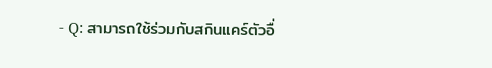- Q: สามารถใช้ร่วมกับสกินแคร์ตัวอื่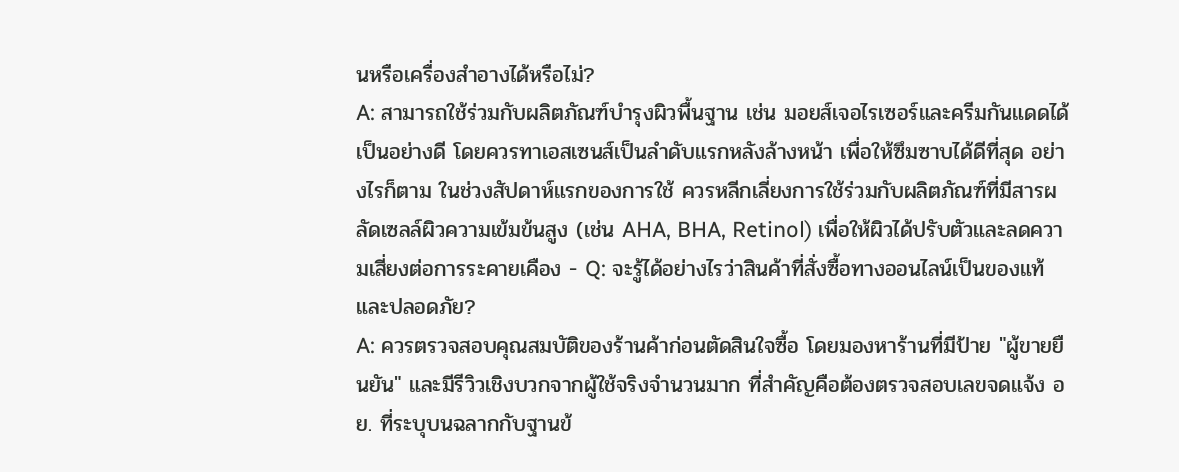นหรือเครื่องสำอางได้หรือไม่?
A: สามารถใช้ร่วมกับผลิตภัณฑ์บำรุงผิวพื้นฐาน เช่น มอยส์เจอไรเซอร์และครีมกันแดดได้เป็นอย่างดี โดยควรทาเอสเซนส์เป็นลำดับแรกหลังล้างหน้า เพื่อให้ซึมซาบได้ดีที่สุด อย่างไรก็ตาม ในช่วงสัปดาห์แรกของการใช้ ควรหลีกเลี่ยงการใช้ร่วมกับผลิตภัณฑ์ที่มีสารผลัดเซลล์ผิวความเข้มข้นสูง (เช่น AHA, BHA, Retinol) เพื่อให้ผิวได้ปรับตัวและลดความเสี่ยงต่อการระคายเคือง - Q: จะรู้ได้อย่างไรว่าสินค้าที่สั่งซื้อทางออนไลน์เป็นของแท้และปลอดภัย?
A: ควรตรวจสอบคุณสมบัติของร้านค้าก่อนตัดสินใจซื้อ โดยมองหาร้านที่มีป้าย "ผู้ขายยืนยัน" และมีรีวิวเชิงบวกจากผู้ใช้จริงจำนวนมาก ที่สำคัญคือต้องตรวจสอบเลขจดแจ้ง อย. ที่ระบุบนฉลากกับฐานข้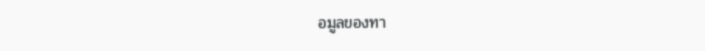อมูลของทา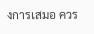งการเสมอ ควร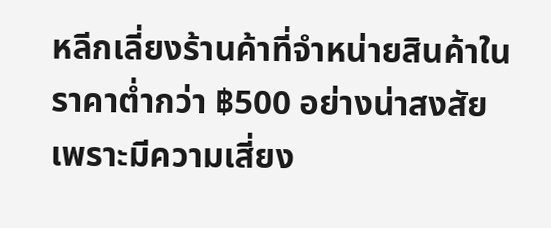หลีกเลี่ยงร้านค้าที่จำหน่ายสินค้าในราคาต่ำกว่า ฿500 อย่างน่าสงสัย เพราะมีความเสี่ยง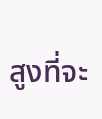สูงที่จะ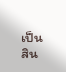เป็นสิน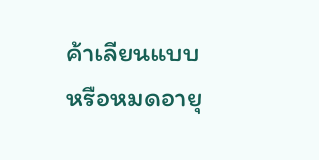ค้าเลียนแบบหรือหมดอายุ